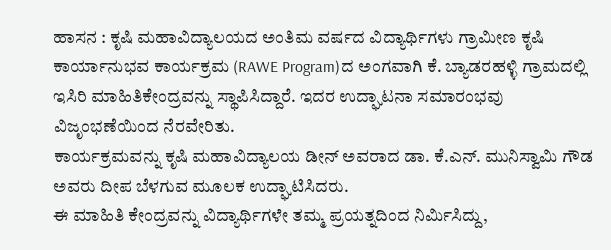ಹಾಸನ : ಕೃಷಿ ಮಹಾವಿದ್ಯಾಲಯದ ಅಂತಿಮ ವರ್ಷದ ವಿದ್ಯಾರ್ಥಿಗಳು ಗ್ರಾಮೀಣ ಕೃಷಿ ಕಾರ್ಯಾನುಭವ ಕಾರ್ಯಕ್ರಮ (RAWE Program)ದ ಅಂಗವಾಗಿ ಕೆ. ಬ್ಯಾಡರಹಳ್ಳಿ ಗ್ರಾಮದಲ್ಲಿ ಇಸಿರಿ ಮಾಹಿತಿಕೇಂದ್ರವನ್ನು ಸ್ಥಾಪಿಸಿದ್ದಾರೆ. ಇದರ ಉದ್ಘಾಟನಾ ಸಮಾರಂಭವು ವಿಜೃಂಭಣೆಯಿಂದ ನೆರವೇರಿತು.
ಕಾರ್ಯಕ್ರಮವನ್ನು ಕೃಷಿ ಮಹಾವಿದ್ಯಾಲಯ ಡೀನ್ ಅವರಾದ ಡಾ. ಕೆ.ಎನ್. ಮುನಿಸ್ವಾಮಿ ಗೌಡ ಅವರು ದೀಪ ಬೆಳಗುವ ಮೂಲಕ ಉದ್ಘಾಟಿಸಿದರು.
ಈ ಮಾಹಿತಿ ಕೇಂದ್ರವನ್ನು ವಿದ್ಯಾರ್ಥಿಗಳೇ ತಮ್ಮ ಪ್ರಯತ್ನದಿಂದ ನಿರ್ಮಿಸಿದ್ದು,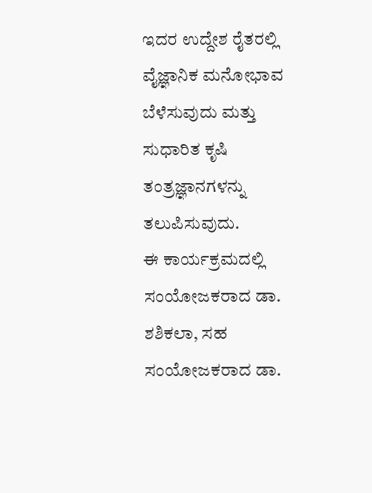ಇದರ ಉದ್ದೇಶ ರೈತರಲ್ಲಿ ವೈಜ್ಞಾನಿಕ ಮನೋಭಾವ ಬೆಳೆಸುವುದು ಮತ್ತು ಸುಧಾರಿತ ಕೃಷಿ ತಂತ್ರಜ್ಞಾನಗಳನ್ನು ತಲುಪಿಸುವುದು.
ಈ ಕಾರ್ಯಕ್ರಮದಲ್ಲಿ ಸಂಯೋಜಕರಾದ ಡಾ. ಶಶಿಕಲಾ, ಸಹ ಸಂಯೋಜಕರಾದ ಡಾ.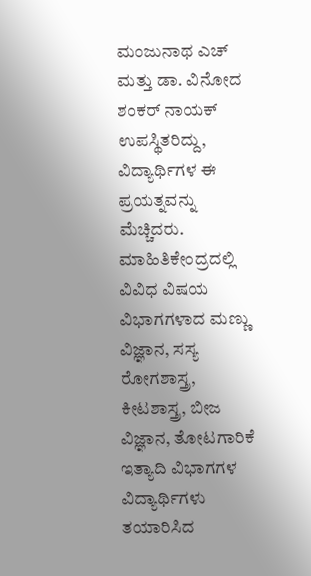ಮಂಜುನಾಥ ಎಚ್ ಮತ್ತು ಡಾ. ವಿನೋದ ಶಂಕರ್ ನಾಯಕ್ ಉಪಸ್ಥಿತರಿದ್ದು, ವಿದ್ಯಾರ್ಥಿಗಳ ಈ ಪ್ರಯತ್ನವನ್ನು ಮೆಚ್ಚಿದರು.
ಮಾಹಿತಿಕೇಂದ್ರದಲ್ಲಿ ವಿವಿಧ ವಿಷಯ ವಿಭಾಗಗಳಾದ ಮಣ್ಣು ವಿಜ್ಞಾನ, ಸಸ್ಯ ರೋಗಶಾಸ್ತ್ರ, ಕೀಟಶಾಸ್ತ್ರ, ಬೀಜ ವಿಜ್ಞಾನ, ತೋಟಗಾರಿಕೆ ಇತ್ಯಾದಿ ವಿಭಾಗಗಳ ವಿದ್ಯಾರ್ಥಿಗಳು ತಯಾರಿಸಿದ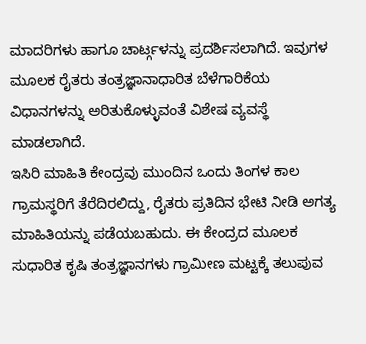ಮಾದರಿಗಳು ಹಾಗೂ ಚಾರ್ಟ್ಗಳನ್ನು ಪ್ರದರ್ಶಿಸಲಾಗಿದೆ. ಇವುಗಳ ಮೂಲಕ ರೈತರು ತಂತ್ರಜ್ಞಾನಾಧಾರಿತ ಬೆಳೆಗಾರಿಕೆಯ ವಿಧಾನಗಳನ್ನು ಅರಿತುಕೊಳ್ಳುವಂತೆ ವಿಶೇಷ ವ್ಯವಸ್ಥೆ ಮಾಡಲಾಗಿದೆ.
ಇಸಿರಿ ಮಾಹಿತಿ ಕೇಂದ್ರವು ಮುಂದಿನ ಒಂದು ತಿಂಗಳ ಕಾಲ ಗ್ರಾಮಸ್ಥರಿಗೆ ತೆರೆದಿರಲಿದ್ದು, ರೈತರು ಪ್ರತಿದಿನ ಭೇಟಿ ನೀಡಿ ಅಗತ್ಯ ಮಾಹಿತಿಯನ್ನು ಪಡೆಯಬಹುದು. ಈ ಕೇಂದ್ರದ ಮೂಲಕ ಸುಧಾರಿತ ಕೃಷಿ ತಂತ್ರಜ್ಞಾನಗಳು ಗ್ರಾಮೀಣ ಮಟ್ಟಕ್ಕೆ ತಲುಪುವ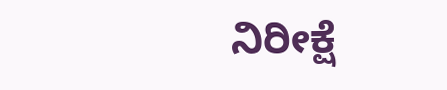ನಿರೀಕ್ಷೆ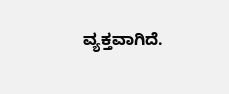ವ್ಯಕ್ತವಾಗಿದೆ.